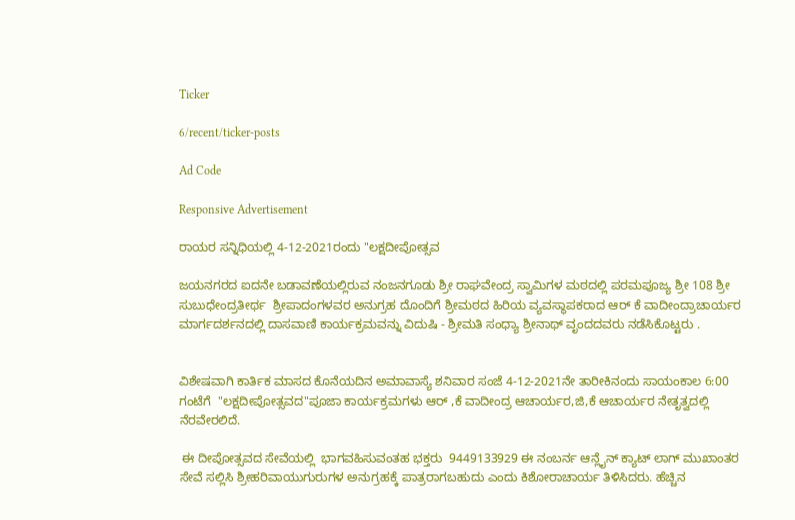Ticker

6/recent/ticker-posts

Ad Code

Responsive Advertisement

ರಾಯರ ಸನ್ನಿಧಿಯಲ್ಲಿ 4-12-2021ರಂದು "ಲಕ್ಷದೀಪೋತ್ಸವ

ಜಯನಗರದ ಐದನೇ ಬಡಾವಣೆಯಲ್ಲಿರುವ ನಂಜನಗೂಡು ಶ್ರೀ ರಾಘವೇಂದ್ರ ಸ್ವಾಮಿಗಳ ಮಠದಲ್ಲಿ ಪರಮಪೂಜ್ಯ ಶ್ರೀ 108 ಶ್ರೀ ಸುಬುಧೇಂದ್ರತೀರ್ಥ  ಶ್ರೀಪಾದಂಗಳವರ ಅನುಗ್ರಹ ದೊಂದಿಗೆ ಶ್ರೀಮಠದ ಹಿರಿಯ ವ್ಯವಸ್ಥಾಪಕರಾದ ಆರ್ ಕೆ ವಾದೀಂದ್ರಾಚಾರ್ಯರ  ಮಾರ್ಗದರ್ಶನದಲ್ಲಿ ದಾಸವಾಣಿ ಕಾರ್ಯಕ್ರಮವನ್ನು ವಿದುಷಿ - ಶ್ರೀಮತಿ ಸಂಧ್ಯಾ ಶ್ರೀನಾಥ್ ವೃಂದದವರು ನಡೆಸಿಕೊಟ್ಟರು .


ವಿಶೇಷವಾಗಿ ಕಾರ್ತಿಕ ಮಾಸದ ಕೊನೆಯದಿನ ಅಮಾವಾಸ್ಯೆ ಶನಿವಾರ ಸಂಜೆ 4-12-2021ನೇ ತಾರೀಕಿನಂದು ಸಾಯಂಕಾಲ 6:00 ಗಂಟೆಗೆ  "ಲಕ್ಷದೀಪೋತ್ಸವದ"ಪೂಜಾ ಕಾರ್ಯಕ್ರಮಗಳು ಆರ್ ,ಕೆ ವಾದೀಂದ್ರ ಆಚಾರ್ಯರ,ಜಿ,ಕೆ ಆಚಾರ್ಯರ ನೇತೃತ್ವದಲ್ಲಿ ನೆರವೇರಲಿದೆ.

 ಈ ದೀಪೋತ್ಸವದ ಸೇವೆಯಲ್ಲಿ  ಭಾಗವಹಿಸುವಂತಹ ಭಕ್ತರು  9449133929 ಈ ನಂಬರ್ನ ಆನ್ಲೈನ್ ಕ್ಯಾಟ್ ಲಾಗ್ ಮುಖಾಂತರ ಸೇವೆ ಸಲ್ಲಿಸಿ ಶ್ರೀಹರಿವಾಯುಗುರುಗಳ ಅನುಗ್ರಹಕ್ಕೆ ಪಾತ್ರರಾಗಬಹುದು ಎಂದು ಕಿಶೋರಾಚಾರ್ಯ ತಿಳಿಸಿದರು. ಹೆಚ್ಚಿನ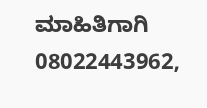ಮಾಹಿತಿಗಾಗಿ 08022443962,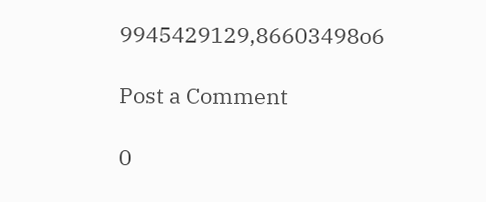9945429129,86603498o6

Post a Comment

0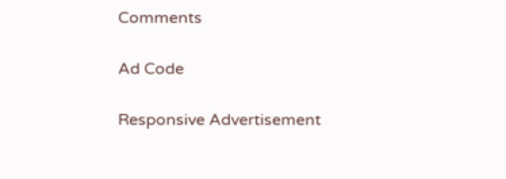Comments

Ad Code

Responsive Advertisement